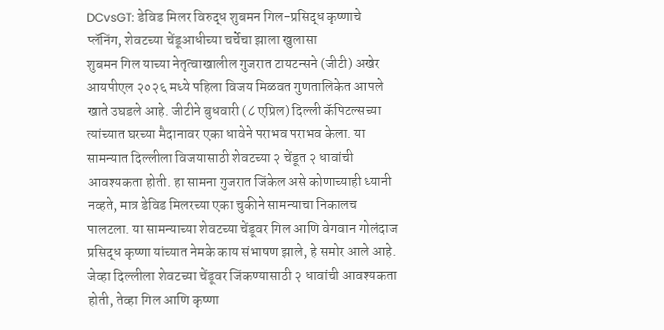DCvsGT: डेविड मिलर विरुद्ध शुबमन गिल-प्रसिद्ध कृष्णाचे प्लॅनिंग, शेवटच्या चेंडूआधीच्या चर्चेचा झाला खुलासा
शुबमन गिल याच्या नेतृत्वाखालील गुजरात टायटन्सने (जीटी) अखेर आयपीएल २०२६ मध्ये पहिला विजय मिळवत गुणतालिकेत आपले खाते उघडले आहे. जीटीने बुधवारी (८ एप्रिल) दिल्ली कॅपिटल्सच्या त्यांच्यात घरच्या मैदानावर एका धावेने पराभव पराभव केला. या सामन्यात दिल्लीला विजयासाठी शेवटच्या २ चेंडूत २ धावांची आवश्यकता होती. हा सामना गुजरात जिंकेल असे कोणाच्याही ध्यानी नव्हते, मात्र डेविड मिलरच्या एका चुकीने सामन्याचा निकालच पालटला. या सामन्याच्या शेवटच्या चेंडूवर गिल आणि वेगवान गोलंदाज प्रसिद्ध कृष्णा यांच्यात नेमके काय संभाषण झाले, हे समोर आले आहे.
जेव्हा दिल्लीला शेवटच्या चेंडूवर जिंकण्यासाठी २ धावांची आवश्यकता होती, तेव्हा गिल आणि कृष्णा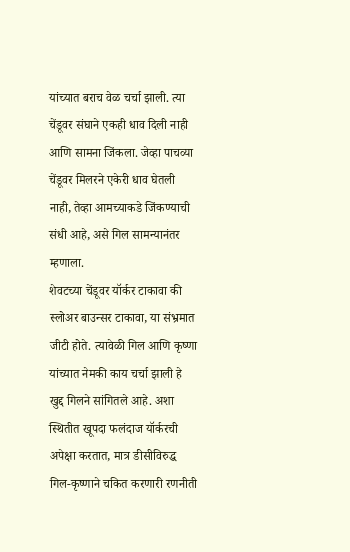यांच्यात बराच वेळ चर्चा झाली. त्या चेंडूवर संघाने एकही धाव दिली नाही आणि सामना जिंकला. जेव्हा पाचव्या चेंडूवर मिलरने एकेरी धाव घेतली नाही, तेव्हा आमच्याकडे जिंकण्याची संधी आहे, असे गिल सामन्यानंतर म्हणाला.
शेवटच्या चेंडूवर यॉर्कर टाकावा की स्लोअर बाउन्सर टाकावा, या संभ्रमात जीटी होते. त्यावेळी गिल आणि कृष्णा यांच्यात नेमकी काय चर्चा झाली हे खुद्द गिलने सांगितले आहे. अशा स्थितीत खूपदा फलंदाज यॉर्करची अपेक्षा करतात, मात्र डीसीविरुद्ध गिल-कृष्णाने चकित करणारी रणनीती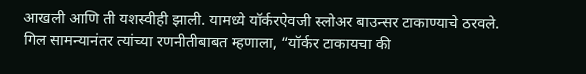आखली आणि ती यशस्वीही झाली. यामध्ये यॉर्करऐवजी स्लोअर बाउन्सर टाकाण्याचे ठरवले.
गिल सामन्यानंतर त्यांच्या रणनीतीबाबत म्हणाला, “यॉर्कर टाकायचा की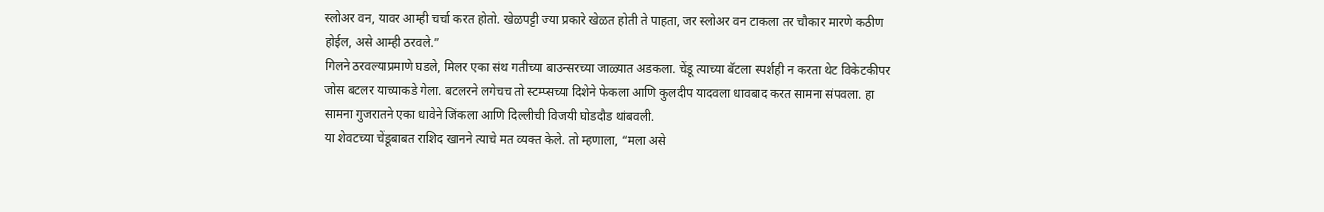स्लोअर वन, यावर आम्ही चर्चा करत होतो. खेळपट्टी ज्या प्रकारे खेळत होती ते पाहता, जर स्लोअर वन टाकला तर चौकार मारणे कठीण होईल, असे आम्ही ठरवले.”
गिलने ठरवल्याप्रमाणे घडले, मिलर एका संथ गतीच्या बाउन्सरच्या जाळ्यात अडकला. चेंडू त्याच्या बॅटला स्पर्शही न करता थेट विकेटकीपर जोस बटलर याच्याकडे गेला. बटलरने लगेचच तो स्टम्प्सच्या दिशेने फेकला आणि कुलदीप यादवला धावबाद करत सामना संपवला. हा सामना गुजरातने एका धावेने जिंकला आणि दिल्लीची विजयी घोडदौड थांबवली.
या शेवटच्या चेंडूबाबत राशिद खानने त्याचे मत व्यक्त केले. तो म्हणाला, “मला असे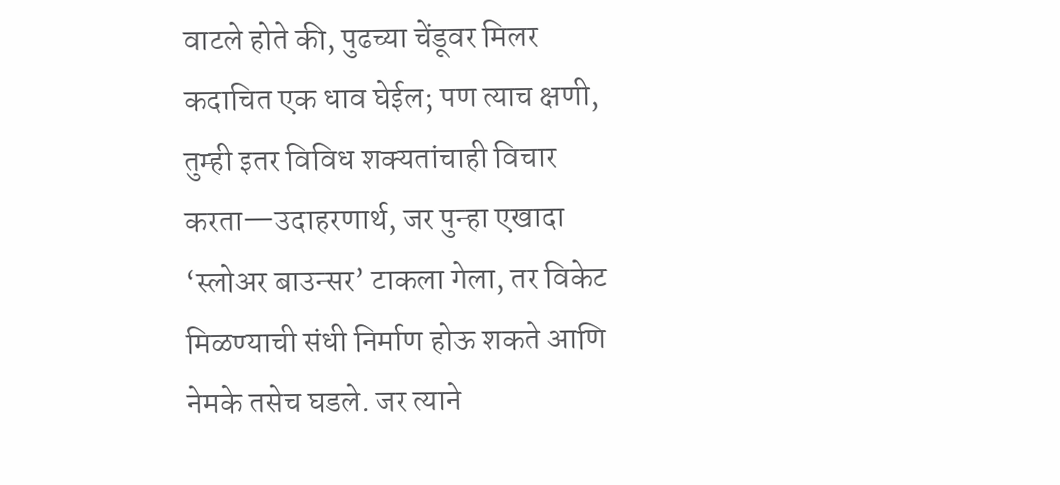वाटले होते की, पुढच्या चेंडूवर मिलर कदाचित एक धाव घेईल; पण त्याच क्षणी, तुम्ही इतर विविध शक्यतांचाही विचार करता—उदाहरणार्थ, जर पुन्हा एखादा ‘स्लोअर बाउन्सर’ टाकला गेला, तर विकेट मिळण्याची संधी निर्माण होऊ शकते आणि नेमके तसेच घडले. जर त्याने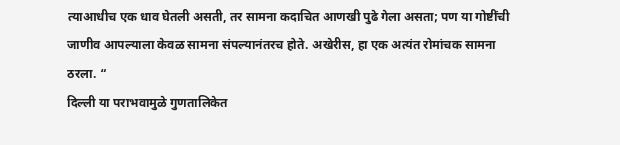त्याआधीच एक धाव घेतली असती, तर सामना कदाचित आणखी पुढे गेला असता; पण या गोष्टींची जाणीव आपल्याला केवळ सामना संपल्यानंतरच होते. अखेरीस, हा एक अत्यंत रोमांचक सामना ठरला. “
दिल्ली या पराभवामुळे गुणतालिकेत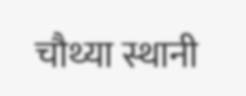चौथ्या स्थानी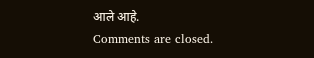आले आहे.
Comments are closed.